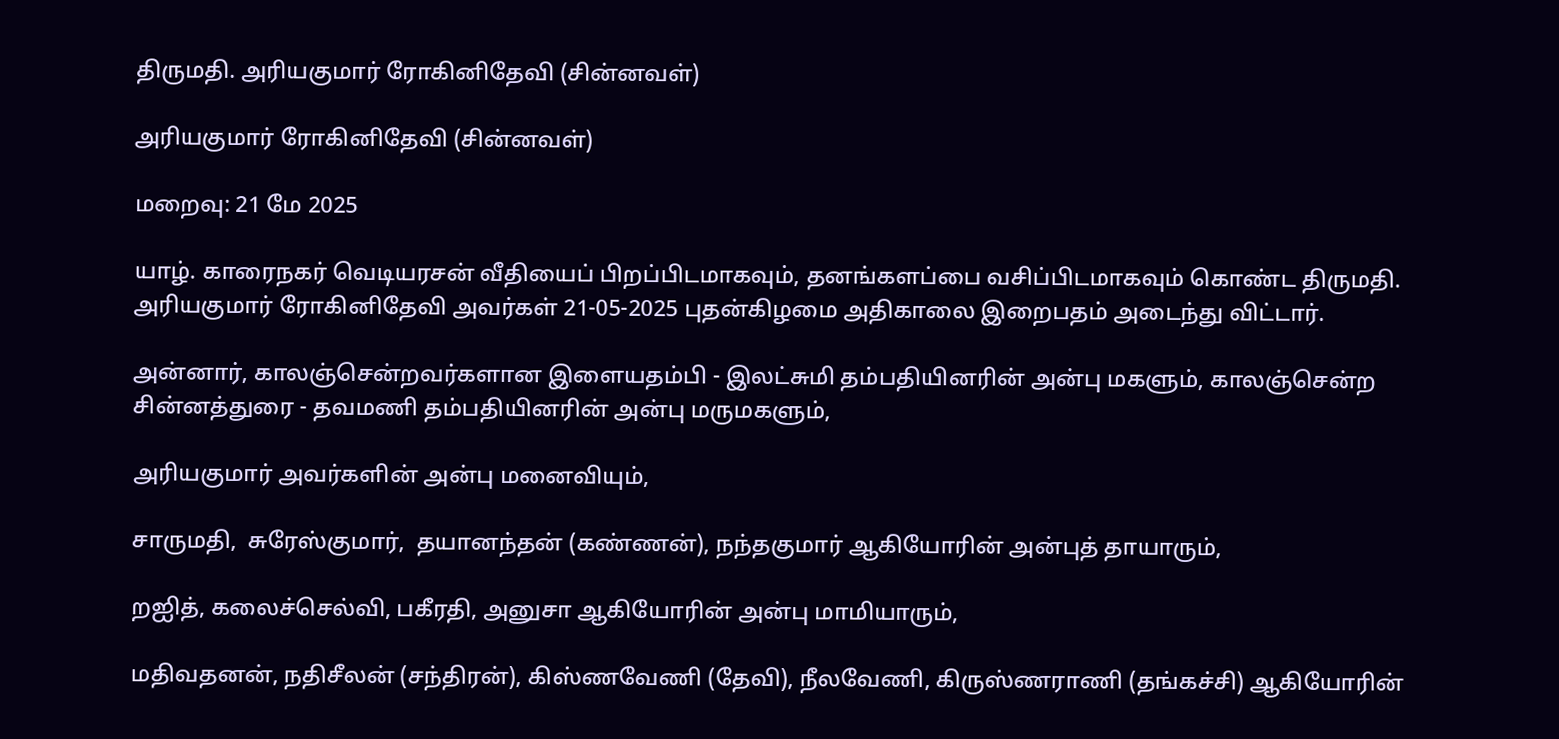திருமதி. அரியகுமார் ரோகினிதேவி (சின்னவள்)

அரியகுமார் ரோகினிதேவி (சின்னவள்)

மறைவு: 21 மே 2025

யாழ். காரைநகர் வெடியரசன் வீதியைப் பிறப்பிடமாகவும், தனங்களப்பை வசிப்பிடமாகவும் கொண்ட திருமதி. அரியகுமார் ரோகினிதேவி அவர்கள் 21-05-2025 புதன்கிழமை அதிகாலை இறைபதம் அடைந்து விட்டார்.

அன்னார், காலஞ்சென்றவர்களான இளையதம்பி - இலட்சுமி தம்பதியினரின் அன்பு மகளும், காலஞ்சென்ற சின்னத்துரை - தவமணி தம்பதியினரின் அன்பு மருமகளும்,

அரியகுமார் அவர்களின் அன்பு மனைவியும்,

சாருமதி,  சுரேஸ்குமார்,  தயானந்தன் (கண்ணன்), நந்தகுமார் ஆகியோரின் அன்புத் தாயாரும்,

றஐித், கலைச்செல்வி, பகீரதி, அனுசா ஆகியோரின் அன்பு மாமியாரும்,

மதிவதனன், நதிசீலன் (சந்திரன்), கிஸ்ணவேணி (தேவி), நீலவேணி, கிருஸ்ணராணி (தங்கச்சி) ஆகியோரின்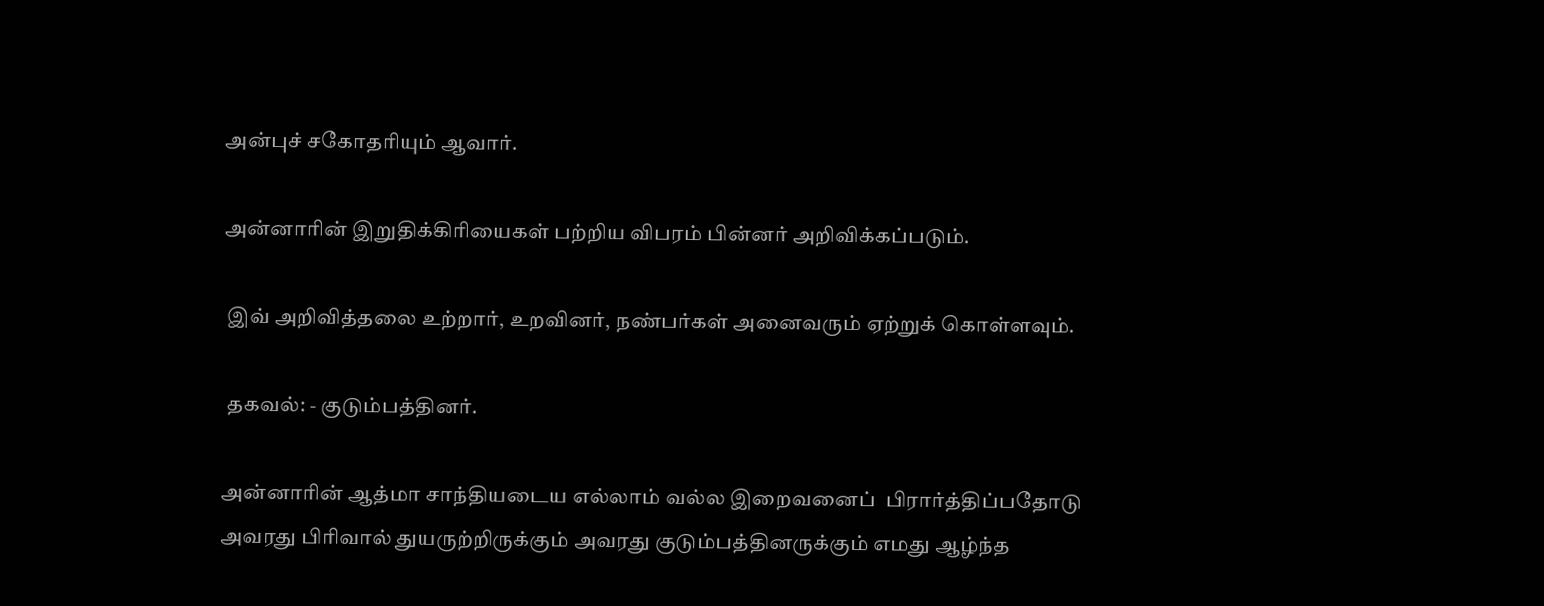அன்புச் சகோதரியும் ஆவார்.

அன்னாரின் இறுதிக்கிரியைகள் பற்றிய விபரம் பின்னர் அறிவிக்கப்படும்.

 இவ் அறிவித்தலை உற்றார், உறவினர், நண்பர்கள் அனைவரும் ஏற்றுக் கொள்ளவும்.

 தகவல்: - குடும்பத்தினர்.

அன்னாரின் ஆத்மா சாந்தியடைய எல்லாம் வல்ல இறைவனைப்  பிரார்த்திப்பதோடு அவரது பிரிவால் துயருற்றிருக்கும் அவரது குடும்பத்தினருக்கும் எமது ஆழ்ந்த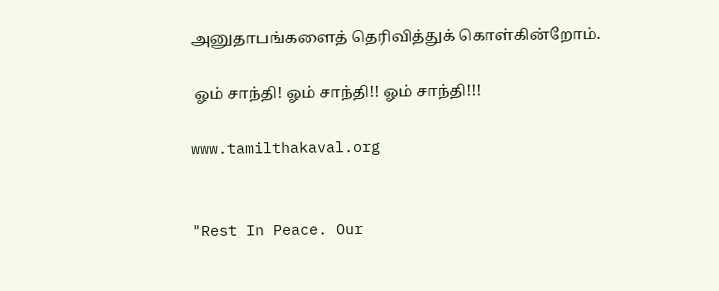அனுதாபங்களைத் தெரிவித்துக் கொள்கின்றோம்.

 ஓம் சாந்தி! ஓம் சாந்தி!! ஓம் சாந்தி!!!

www.tamilthakaval.org


"Rest In Peace. Our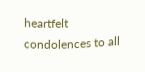heartfelt condolences to all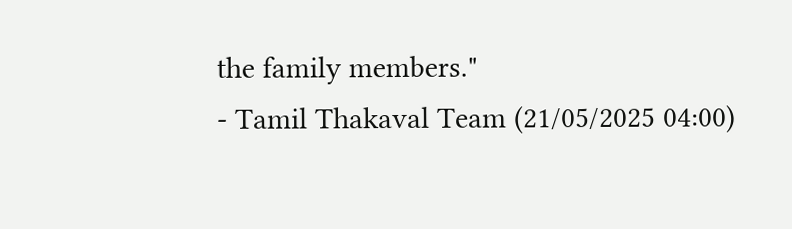the family members."
- Tamil Thakaval Team (21/05/2025 04:00)